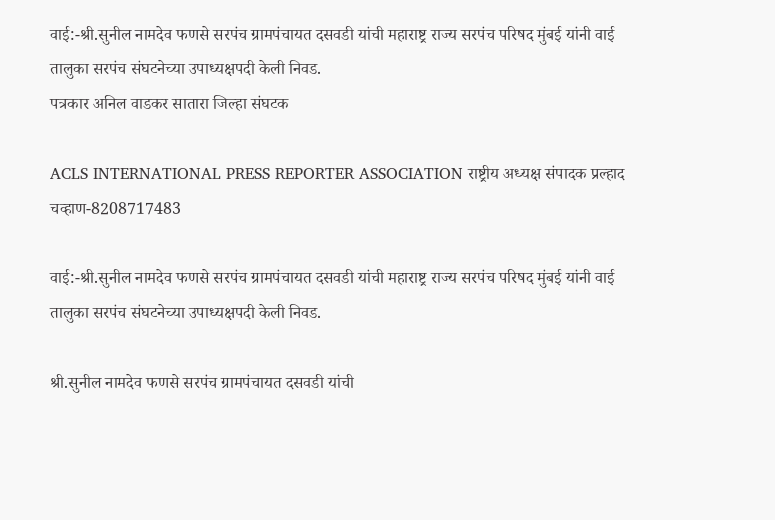वाई:-श्री.सुनील नामदेव फणसे सरपंच ग्रामपंचायत दसवडी यांची महाराष्ट्र राज्य सरपंच परिषद मुंबई यांनी वाई तालुका सरपंच संघटनेच्या उपाध्यक्षपदी केली निवड.
पत्रकार अनिल वाडकर सातारा जिल्हा संघटक

ACLS INTERNATIONAL PRESS REPORTER ASSOCIATION राष्ट्रीय अध्यक्ष संपादक प्रल्हाद चव्हाण-8208717483

वाई:-श्री.सुनील नामदेव फणसे सरपंच ग्रामपंचायत दसवडी यांची महाराष्ट्र राज्य सरपंच परिषद मुंबई यांनी वाई तालुका सरपंच संघटनेच्या उपाध्यक्षपदी केली निवड.

श्री.सुनील नामदेव फणसे सरपंच ग्रामपंचायत दसवडी यांची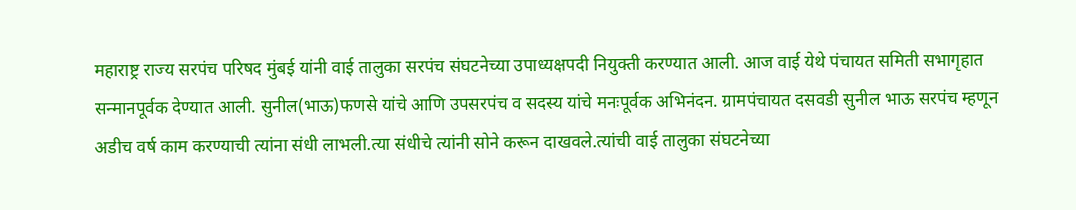महाराष्ट्र राज्य सरपंच परिषद मुंबई यांनी वाई तालुका सरपंच संघटनेच्या उपाध्यक्षपदी नियुक्ती करण्यात आली. आज वाई येथे पंचायत समिती सभागृहात सन्मानपूर्वक देण्यात आली. सुनील(भाऊ)फणसे यांचे आणि उपसरपंच व सदस्य यांचे मनःपूर्वक अभिनंदन. ग्रामपंचायत दसवडी सुनील भाऊ सरपंच म्हणून अडीच वर्ष काम करण्याची त्यांना संधी लाभली.त्या संधीचे त्यांनी सोने करून दाखवले.त्यांची वाई तालुका संघटनेच्या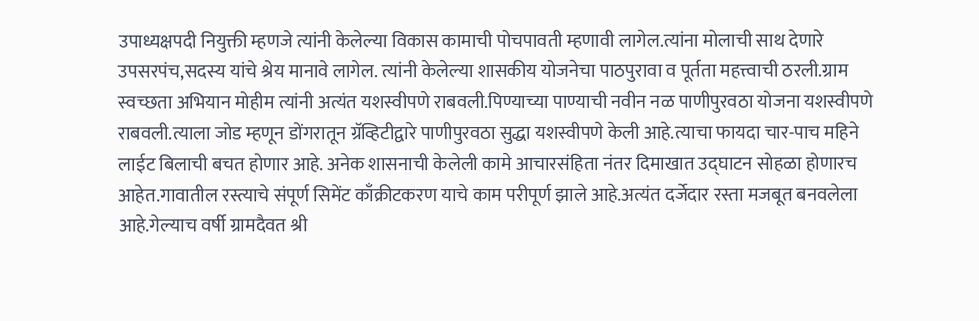उपाध्यक्षपदी नियुक्ती म्हणजे त्यांनी केलेल्या विकास कामाची पोचपावती म्हणावी लागेल.त्यांना मोलाची साथ देणारे उपसरपंच,सदस्य यांचे श्रेय मानावे लागेल. त्यांनी केलेल्या शासकीय योजनेचा पाठपुरावा व पूर्तता महत्त्वाची ठरली.ग्राम स्वच्छता अभियान मोहीम त्यांनी अत्यंत यशस्वीपणे राबवली.पिण्याच्या पाण्याची नवीन नळ पाणीपुरवठा योजना यशस्वीपणे राबवली.त्याला जोड म्हणून डोंगरातून ग्रॅव्हिटीद्वारे पाणीपुरवठा सुद्धा यशस्वीपणे केली आहे.त्याचा फायदा चार-पाच महिने लाईट बिलाची बचत होणार आहे. अनेक शासनाची केलेली कामे आचारसंहिता नंतर दिमाखात उद्घाटन सोहळा होणारच आहेत.गावातील रस्त्याचे संपूर्ण सिमेंट काँक्रीटकरण याचे काम परीपूर्ण झाले आहे.अत्यंत दर्जेदार रस्ता मजबूत बनवलेला आहे.गेल्याच वर्षी ग्रामदैवत श्री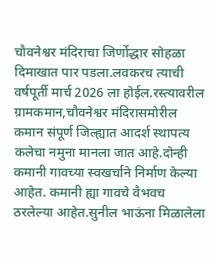चौवनेश्वर मंदिराचा जिर्णोद्धार सोहळा दिमाखात पार पडला.लवकरच त्याची वर्षपूर्ती मार्च 2026 ला होईल.रस्त्यावरील ग्रामकमान,चौवनेश्वर मंदिरासमोरील कमान संपूर्ण जिल्ह्यात आदर्श स्थापत्य कलेचा नमुना मानला जात आहे.दोन्ही कमानी गावच्या स्वखर्चाने निर्माण केल्या आहेत. कमानी ह्या गावचे वैभवच ठरलेल्या आहेत.सुनील भाऊंना मिळालेला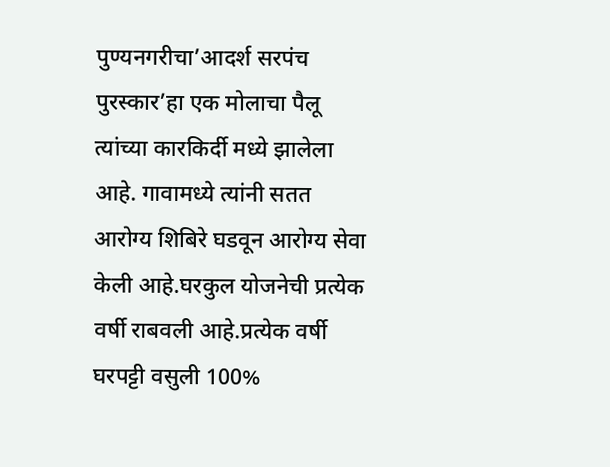पुण्यनगरीचा’आदर्श सरपंच पुरस्कार’हा एक मोलाचा पैलू त्यांच्या कारकिर्दी मध्ये झालेला आहे. गावामध्ये त्यांनी सतत आरोग्य शिबिरे घडवून आरोग्य सेवा केली आहे.घरकुल योजनेची प्रत्येक वर्षी राबवली आहे.प्रत्येक वर्षी घरपट्टी वसुली 100%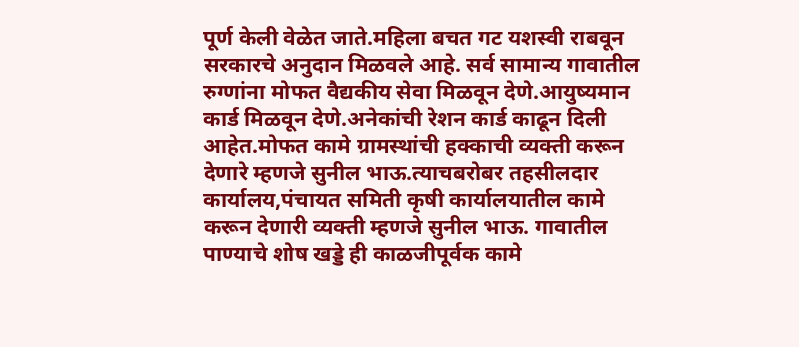पूर्ण केली वेळेत जाते.महिला बचत गट यशस्वी राबवून सरकारचे अनुदान मिळवले आहे. सर्व सामान्य गावातील रुग्णांना मोफत वैद्यकीय सेवा मिळवून देणे.आयुष्यमान कार्ड मिळवून देणे.अनेकांची रेशन कार्ड काढून दिली आहेत.मोफत कामे ग्रामस्थांची हक्काची व्यक्ती करून देणारे म्हणजे सुनील भाऊ.त्याचबरोबर तहसीलदार कार्यालय,पंचायत समिती कृषी कार्यालयातील कामे करून देणारी व्यक्ती म्हणजे सुनील भाऊ. गावातील पाण्याचे शोष खड्डे ही काळजीपूर्वक कामे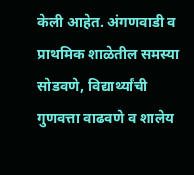केली आहेत. अंगणवाडी व प्राथमिक शाळेतील समस्या सोडवणे, विद्यार्थ्यांची गुणवत्ता वाढवणे व शालेय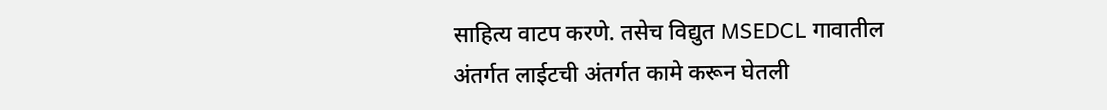साहित्य वाटप करणे. तसेच विद्युत MSEDCL गावातील अंतर्गत लाईटची अंतर्गत कामे करून घेतली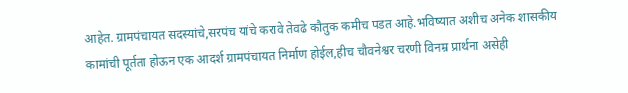आहेत. ग्रामपंचायत सदस्यांचे,सरपंच यांचे करावे तेवढे कौतुक कमीच पडत आहे.भविष्यात अशीच अनेक शासकीय कामांची पूर्तता होऊन एक आदर्श ग्रामपंचायत निर्माण होईल,हीच चौवनेश्वर चरणी विनम्र प्रार्थना असेही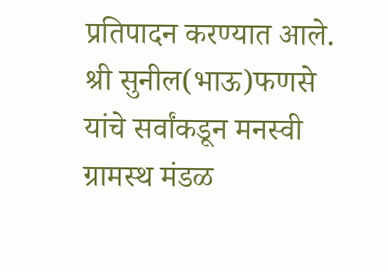प्रतिपादन करण्यात आले.
श्री सुनील(भाऊ)फणसे यांचे सर्वांकडून मनस्वी
ग्रामस्थ मंडळ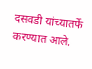दसवडी यांच्यातर्फे करण्यात आले.